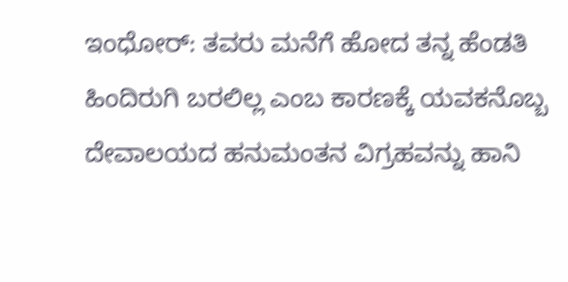ಇಂಧೋರ್: ತವರು ಮನೆಗೆ ಹೋದ ತನ್ನ ಹೆಂಡತಿ ಹಿಂದಿರುಗಿ ಬರಲಿಲ್ಲ ಎಂಬ ಕಾರಣಕ್ಕೆ ಯವಕನೊಬ್ಬ ದೇವಾಲಯದ ಹನುಮಂತನ ವಿಗ್ರಹವನ್ನು ಹಾನಿ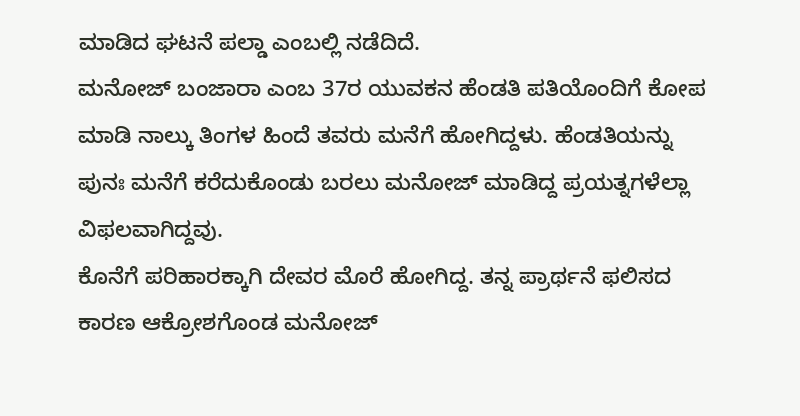ಮಾಡಿದ ಘಟನೆ ಪಲ್ಡಾ ಎಂಬಲ್ಲಿ ನಡೆದಿದೆ.
ಮನೋಜ್ ಬಂಜಾರಾ ಎಂಬ 37ರ ಯುವಕನ ಹೆಂಡತಿ ಪತಿಯೊಂದಿಗೆ ಕೋಪ ಮಾಡಿ ನಾಲ್ಕು ತಿಂಗಳ ಹಿಂದೆ ತವರು ಮನೆಗೆ ಹೋಗಿದ್ದಳು. ಹೆಂಡತಿಯನ್ನು ಪುನಃ ಮನೆಗೆ ಕರೆದುಕೊಂಡು ಬರಲು ಮನೋಜ್ ಮಾಡಿದ್ದ ಪ್ರಯತ್ನಗಳೆಲ್ಲಾ ವಿಫಲವಾಗಿದ್ದವು.
ಕೊನೆಗೆ ಪರಿಹಾರಕ್ಕಾಗಿ ದೇವರ ಮೊರೆ ಹೋಗಿದ್ದ. ತನ್ನ ಪ್ರಾರ್ಥನೆ ಫಲಿಸದ ಕಾರಣ ಆಕ್ರೋಶಗೊಂಡ ಮನೋಜ್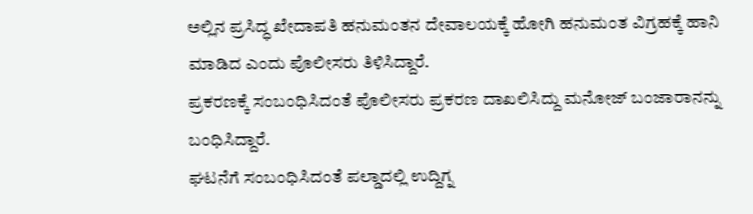ಅಲ್ಲಿನ ಪ್ರಸಿದ್ಧ ಖೇದಾಪತಿ ಹನುಮಂತನ ದೇವಾಲಯಕ್ಕೆ ಹೋಗಿ ಹನುಮಂತ ವಿಗ್ರಹಕ್ಕೆ ಹಾನಿ ಮಾಡಿದ ಎಂದು ಪೊಲೀಸರು ತಿಳಿಸಿದ್ದಾರೆ.
ಪ್ರಕರಣಕ್ಕೆ ಸಂಬಂಧಿಸಿದಂತೆ ಪೊಲೀಸರು ಪ್ರಕರಣ ದಾಖಲಿಸಿದ್ದು ಮನೋಜ್ ಬಂಜಾರಾನನ್ನು ಬಂಧಿಸಿದ್ದಾರೆ.
ಘಟನೆಗೆ ಸಂಬಂಧಿಸಿದಂತೆ ಪಲ್ಡಾದಲ್ಲಿ ಉದ್ದಿಗ್ನ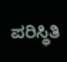ಪರಿಸ್ಥಿತಿ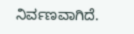ನಿರ್ವಣವಾಗಿದೆ.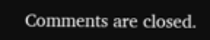Comments are closed.